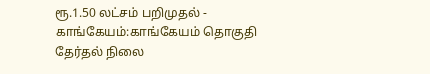ரூ.1.50 லட்சம் பறிமுதல் -
காங்கேயம்:காங்கேயம் தொகுதி தேர்தல் நிலை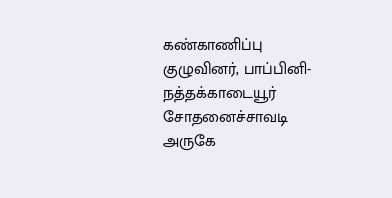கண்காணிப்பு குழுவினர், பாப்பினி-நத்தக்காடையூர் சோதனைச்சாவடி அருகே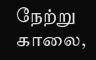நேற்று காலை,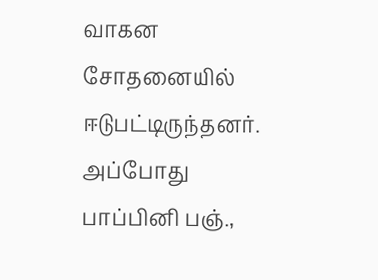வாகன சோதனையில் ஈடுபட்டிருந்தனர். அப்போது பாப்பினி பஞ்.,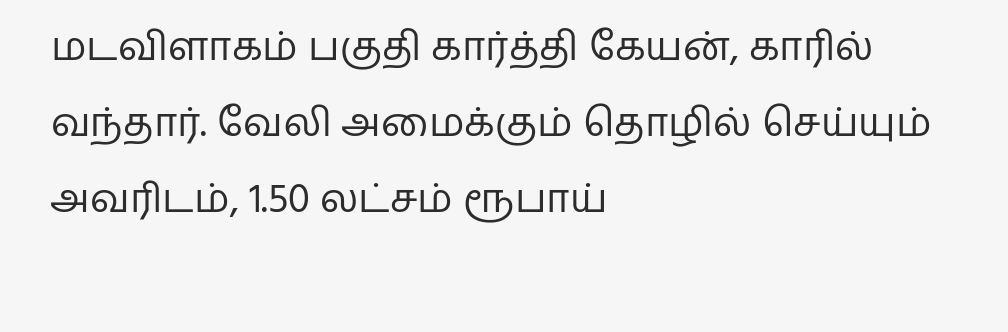மடவிளாகம் பகுதி கார்த்தி கேயன், காரில் வந்தார். வேலி அமைக்கும் தொழில் செய்யும் அவரிடம், 1.50 லட்சம் ரூபாய்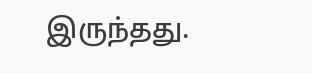இருந்தது.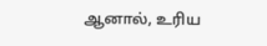ஆனால், உரிய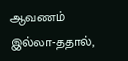ஆவணம் இல்லா-ததால்,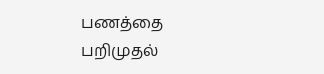பணத்தை பறிமுதல்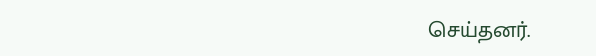செய்தனர்.